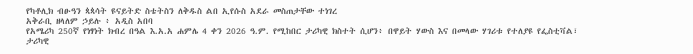የካቶሊክ ብፁዓን ጳጳሳት ዩናይትድ ስቴትስን ለቅዱስ ልበ ኢየሱስ አደራ መስጠታቸው ተነገረ
አቅራቢ ዘላለም ኃይሉ ፥ አዲስ አበባ
የአሜሪካ 250ኛ የነፃነት ክብረ በዓል እ.አ.አ ሐምሌ 4 ቀን 2026 ዓ.ም. የሚከበር ታሪካዊ ክስተት ሲሆን፥ በዋይት ሃውስ እና በመላው ሃገሪቱ የተለያዩ የፌስቲቫል፣ ታሪካዊ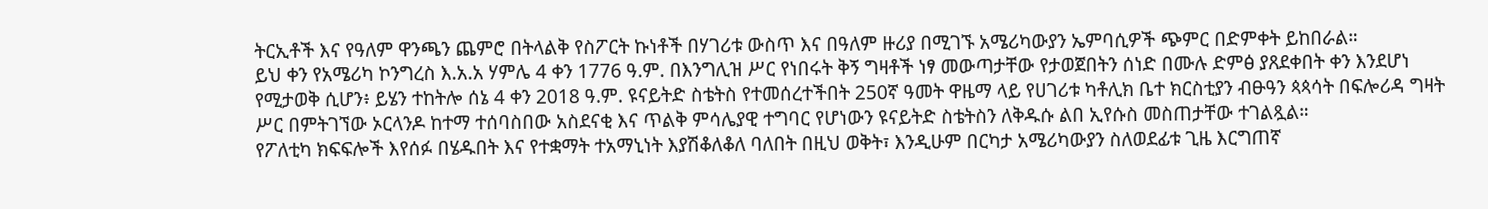ትርኢቶች እና የዓለም ዋንጫን ጨምሮ በትላልቅ የስፖርት ኩነቶች በሃገሪቱ ውስጥ እና በዓለም ዙሪያ በሚገኙ አሜሪካውያን ኤምባሲዎች ጭምር በድምቀት ይከበራል።
ይህ ቀን የአሜሪካ ኮንግረስ እ.አ.አ ሃምሌ 4 ቀን 1776 ዓ.ም. በእንግሊዝ ሥር የነበሩት ቅኝ ግዛቶች ነፃ መውጣታቸው የታወጀበትን ሰነድ በሙሉ ድምፅ ያጸደቀበት ቀን እንደሆነ የሚታወቅ ሲሆን፥ ይሄን ተከትሎ ሰኔ 4 ቀን 2018 ዓ.ም. ዩናይትድ ስቴትስ የተመሰረተችበት 250ኛ ዓመት ዋዜማ ላይ የሀገሪቱ ካቶሊክ ቤተ ክርስቲያን ብፁዓን ጳጳሳት በፍሎሪዳ ግዛት ሥር በምትገኘው ኦርላንዶ ከተማ ተሰባስበው አስደናቂ እና ጥልቅ ምሳሌያዊ ተግባር የሆነውን ዩናይትድ ስቴትስን ለቅዱሱ ልበ ኢየሱስ መስጠታቸው ተገልጿል።
የፖለቲካ ክፍፍሎች እየሰፉ በሄዱበት እና የተቋማት ተአማኒነት እያሽቆለቆለ ባለበት በዚህ ወቅት፣ እንዲሁም በርካታ አሜሪካውያን ስለወደፊቱ ጊዜ እርግጠኛ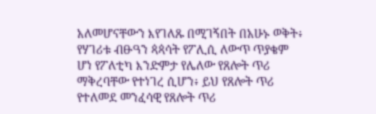አለመሆናቸውን እየገለጹ በሚገኝበት በአሁኑ ወቅት፥ የሃገሪቱ ብፁዓን ጳጳሳት የፖሊሲ ለውጥ ጥያቄም ሆነ የፖለቲካ እንድምታ የሌለው የጸሎት ጥሪ ማቅረባቸው የተነገረ ሲሆን፥ ይህ የጸሎት ጥሪ የተለመደ መንፈሳዊ የጸሎት ጥሪ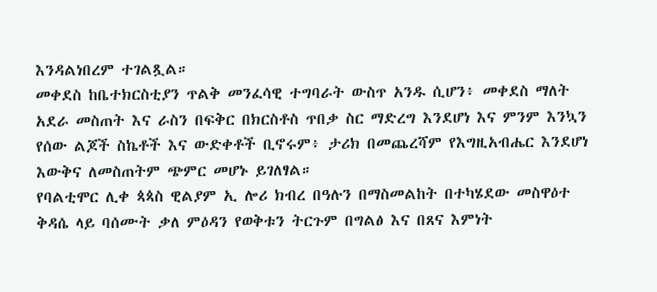እንዳልነበረም ተገልጿል።
መቀደስ ከቤተክርስቲያን ጥልቅ መንፈሳዊ ተግባራት ውስጥ አንዱ ሲሆን፥ መቀደስ ማለት አደራ መስጠት እና ራስን በፍቅር በክርስቶስ ጥበቃ ስር ማድረግ እንደሆነ እና ምንም እንኳን የሰው ልጆች ስኬቶች እና ውድቀቶች ቢኖሩም፥ ታሪክ በመጨረሻም የእግዚአብሔር እንደሆነ እውቅና ለመስጠትም ጭምር መሆኑ ይገለፃል።
የባልቲሞር ሊቀ ጳጳስ ዊልያም ኢ ሎሪ ክብረ በዓሉን በማስመልከት በተካሄደው መስዋዕተ ቅዳሴ ላይ ባሰሙት ቃለ ምዕዳን የወቅቱን ትርጉም በግልፅ እና በጸና እምነት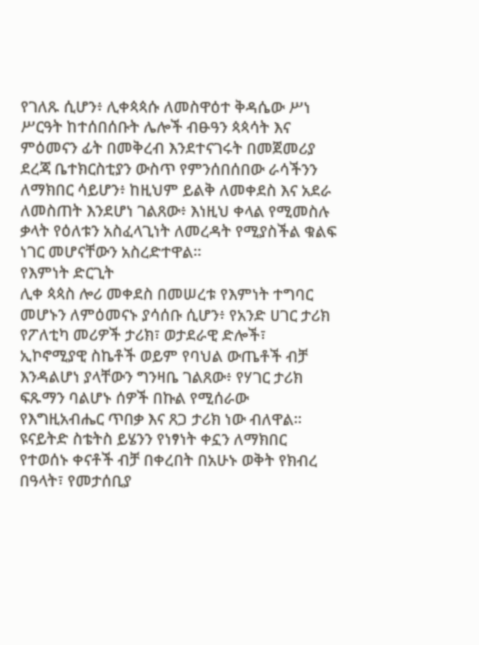የገለጹ ሲሆን፥ ሊቀጳጳሱ ለመስዋዕተ ቅዳሴው ሥነ ሥርዓት ከተሰበሰቡት ሌሎች ብፁዓን ጳጳሳት እና ምዕመናን ፊት በመቅረብ እንደተናገሩት በመጀመሪያ ደረጃ ቤተክርስቲያን ውስጥ የምንሰበሰበው ራሳችንን ለማክበር ሳይሆን፥ ከዚህም ይልቅ ለመቀደስ እና አደራ ለመስጠት እንደሆነ ገልጸው፥ እነዚህ ቀላል የሚመስሉ ቃላት የዕለቱን አስፈላጊነት ለመረዳት የሚያስችል ቁልፍ ነገር መሆናቸውን አስረድተዋል።
የእምነት ድርጊት
ሊቀ ጳጳስ ሎሪ መቀደስ በመሠረቱ የእምነት ተግባር መሆኑን ለምዕመናኑ ያሳሰቡ ሲሆን፥ የአንድ ሀገር ታሪክ የፖለቲካ መሪዎች ታሪክ፣ ወታደራዊ ድሎች፣ ኢኮኖሚያዊ ስኬቶች ወይም የባህል ውጤቶች ብቻ እንዳልሆነ ያላቸውን ግንዛቤ ገልጸው፥ የሃገር ታሪክ ፍጹማን ባልሆኑ ሰዎች በኩል የሚሰራው የእግዚአብሔር ጥበቃ እና ጸጋ ታሪክ ነው ብለዋል።
ዩናይትድ ስቴትስ ይሄንን የነፃነት ቀኗን ለማክበር የተወሰኑ ቀናቶች ብቻ በቀረበት በአሁኑ ወቅት የክብረ በዓላት፣ የመታሰቢያ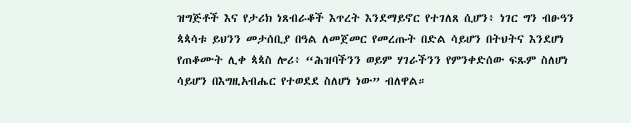ዝግጅቶች እና የታሪክ ነጸብራቆች እጥረት እንደማይኖር የተገለጸ ሲሆን፥ ነገር ግን ብፁዓን ጳጳሳቱ ይህንን መታሰቢያ በዓል ለመጀመር የመረጡት በድል ሳይሆን በትህትና እንደሆነ የጠቆሙት ሊቀ ጳጳስ ሎሪ፥ “ሕዝባችንን ወይም ሃገራችንን የምንቀድሰው ፍጹም ስለሆነ ሳይሆን በእግዚአብሔር የተወደደ ስለሆነ ነው” ብለዋል።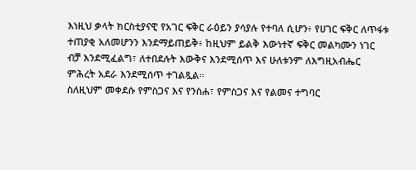እነዚህ ቃላት ክርስቲያናዊ የአገር ፍቅር ራዕይን ያሳያሉ የተባለ ሲሆን፥ የሀገር ፍቅር ለጥፋቱ ተጠያቂ አለመሆንን እንደማይጠይቅ፥ ከዚህም ይልቅ እውነተኛ ፍቅር መልካሙን ነገር ብቻ እንደሚፈልግ፣ ለተበደሉት እውቅና እንደሚሰጥ እና ሁለቱንም ለእግዚአብሔር ምሕረት አደራ እንደሚሰጥ ተገልጿል።
ስለዚህም መቀደሱ የምስጋና እና የንስሐ፣ የምስጋና እና የልመና ተግባር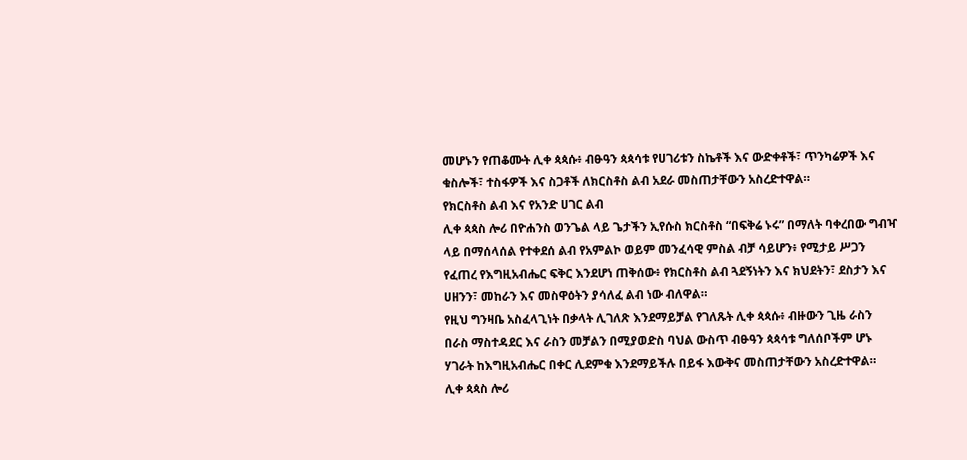መሆኑን የጠቆሙት ሊቀ ጳጳሱ፥ ብፁዓን ጳጳሳቱ የሀገሪቱን ስኬቶች እና ውድቀቶች፣ ጥንካሬዎች እና ቁስሎች፣ ተስፋዎች እና ስጋቶች ለክርስቶስ ልብ አደራ መስጠታቸውን አስረድተዋል።
የክርስቶስ ልብ እና የአንድ ሀገር ልብ
ሊቀ ጳጳስ ሎሪ በዮሐንስ ወንጌል ላይ ጌታችን ኢየሱስ ክርስቶስ “በፍቅሬ ኑሩ” በማለት ባቀረበው ግብዣ ላይ በማሰላሰል የተቀደሰ ልብ የአምልኮ ወይም መንፈሳዊ ምስል ብቻ ሳይሆን፥ የሚታይ ሥጋን የፈጠረ የእግዚአብሔር ፍቅር እንደሆነ ጠቅሰው፥ የክርስቶስ ልብ ጓደኝነትን እና ክህደትን፣ ደስታን እና ሀዘንን፣ መከራን እና መስዋዕትን ያሳለፈ ልብ ነው ብለዋል።
የዚህ ግንዛቤ አስፈላጊነት በቃላት ሊገለጽ እንደማይቻል የገለጹት ሊቀ ጳጳሱ፥ ብዙውን ጊዜ ራስን በራስ ማስተዳደር እና ራስን መቻልን በሚያወድስ ባህል ውስጥ ብፁዓን ጳጳሳቱ ግለሰቦችም ሆኑ ሃገራት ከእግዚአብሔር በቀር ሊደምቁ እንደማይችሉ በይፋ እውቅና መስጠታቸውን አስረድተዋል።
ሊቀ ጳጳስ ሎሪ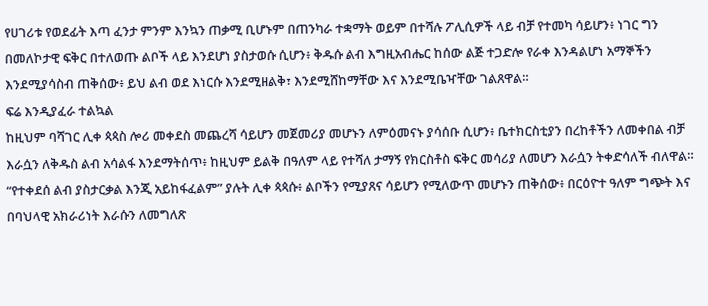የሀገሪቱ የወደፊት እጣ ፈንታ ምንም እንኳን ጠቃሚ ቢሆኑም በጠንካራ ተቋማት ወይም በተሻሉ ፖሊሲዎች ላይ ብቻ የተመካ ሳይሆን፥ ነገር ግን በመለኮታዊ ፍቅር በተለወጡ ልቦች ላይ እንደሆነ ያስታወሱ ሲሆን፥ ቅዱሱ ልብ እግዚአብሔር ከሰው ልጅ ተጋድሎ የራቀ እንዳልሆነ አማኞችን እንደሚያሳስብ ጠቅሰው፥ ይህ ልብ ወደ እነርሱ እንደሚዘልቅ፣ እንደሚሸከማቸው እና እንደሚቤዣቸው ገልጸዋል።
ፍሬ እንዲያፈራ ተልኳል
ከዚህም ባሻገር ሊቀ ጳጳስ ሎሪ መቀደስ መጨረሻ ሳይሆን መጀመሪያ መሆኑን ለምዕመናኑ ያሳሰቡ ሲሆን፥ ቤተክርስቲያን በረከቶችን ለመቀበል ብቻ እራሷን ለቅዱስ ልብ አሳልፋ እንደማትሰጥ፥ ከዚህም ይልቅ በዓለም ላይ የተሻለ ታማኝ የክርስቶስ ፍቅር መሳሪያ ለመሆን እራሷን ትቀድሳለች ብለዋል።
“የተቀደሰ ልብ ያስታርቃል እንጂ አይከፋፈልም” ያሉት ሊቀ ጳጳሱ፥ ልቦችን የሚያጸና ሳይሆን የሚለውጥ መሆኑን ጠቅሰው፥ በርዕዮተ ዓለም ግጭት እና በባህላዊ አክራሪነት እራሱን ለመግለጽ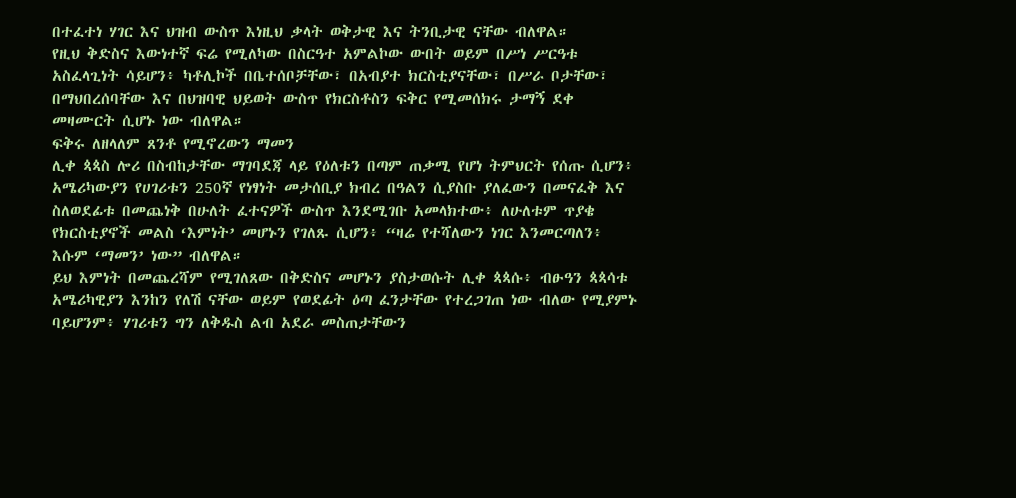በተፈተነ ሃገር እና ህዝብ ውስጥ እነዚህ ቃላት ወቅታዊ እና ትንቢታዊ ናቸው ብለዋል።
የዚህ ቅድስና እውነተኛ ፍሬ የሚለካው በስርዓተ አምልኮው ውበት ወይም በሥነ ሥርዓቱ አስፈላጊነት ሳይሆን፥ ካቶሊኮች በቤተሰቦቻቸው፣ በአብያተ ክርስቲያናቸው፣ በሥራ ቦታቸው፣ በማህበረሰባቸው እና በህዝባዊ ህይወት ውስጥ የክርስቶስን ፍቅር የሚመሰክሩ ታማኝ ደቀ መዛሙርት ሲሆኑ ነው ብለዋል።
ፍቅሩ ለዘላለም ጸንቶ የሚኖረውን ማመን
ሊቀ ጳጳስ ሎሪ በስብከታቸው ማገባደጃ ላይ የዕለቱን በጣም ጠቃሚ የሆነ ትምህርት የሰጡ ሲሆን፥ አሜሪካውያን የሀገሪቱን 250ኛ የነፃነት መታሰቢያ ክብረ በዓልን ሲያስቡ ያለፈውን በመናፈቅ እና ስለወደፊቱ በመጨነቅ በሁለት ፈተናዎች ውስጥ እንደሚገቡ አመላክተው፥ ለሁለቱም ጥያቄ የክርስቲያኖች መልስ ‘እምነት’ መሆኑን የገለጹ ሲሆን፥ “ዛሬ የተሻለውን ነገር እንመርጣለን፥ እሱም ‘ማመን’ ነው” ብለዋል።
ይህ እምነት በመጨረሻም የሚገለጸው በቅድስና መሆኑን ያስታወሱት ሊቀ ጳጳሱ፥ ብፁዓን ጳጳሳቱ አሜሪካዊያን እንከን የለሽ ናቸው ወይም የወደፊት ዕጣ ፈንታቸው የተረጋገጠ ነው ብለው የሚያምኑ ባይሆንም፥ ሃገሪቱን ግን ለቅዱስ ልብ አደራ መስጠታቸውን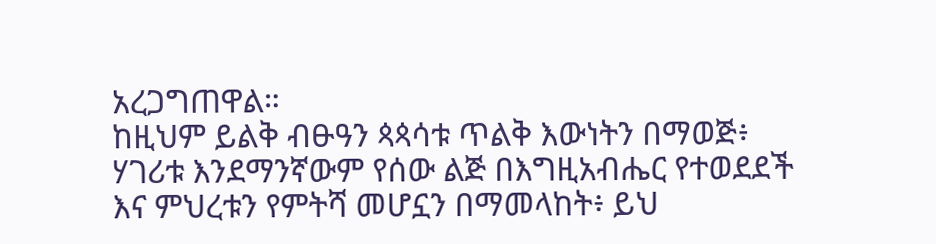አረጋግጠዋል።
ከዚህም ይልቅ ብፁዓን ጳጳሳቱ ጥልቅ እውነትን በማወጅ፥ ሃገሪቱ እንደማንኛውም የሰው ልጅ በእግዚአብሔር የተወደደች እና ምህረቱን የምትሻ መሆኗን በማመላከት፥ ይህ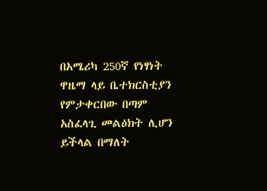በአሜሪካ 250ኛ የነፃነት ዋዜማ ላይ ቤተክርስቲያን የምታቀርበው በጣም አስፈላጊ መልዕክት ሊሆን ይችላል በማለት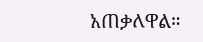አጠቃለዋል።